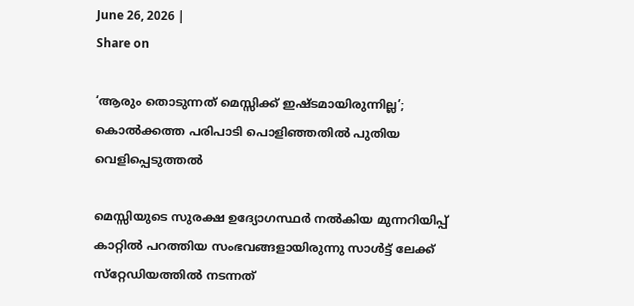June 26, 2026 |
Share on

‘ആരും തൊടുന്നത് മെസ്സിക്ക് ഇഷ്ടമായിരുന്നില്ല’; കൊല്‍ക്കത്ത പരിപാടി പൊളിഞ്ഞതില്‍ പുതിയ വെളിപ്പെടുത്തല്‍

മെസ്സിയുടെ സുരക്ഷ ഉദ്യോഗസ്ഥര്‍ നല്‍കിയ മുന്നറിയിപ്പ് കാറ്റില്‍ പറത്തിയ സംഭവങ്ങളായിരുന്നു സാള്‍ട്ട് ലേക്ക് സ്‌റ്റേഡിയത്തില്‍ നടന്നത്‌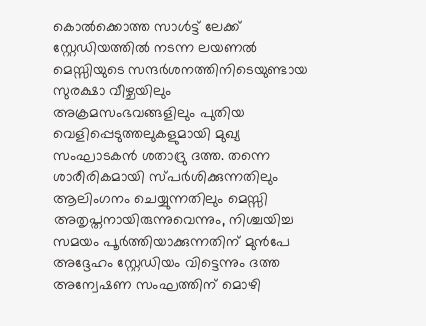കൊല്‍ക്കൊത്ത സാള്‍ട്ട് ലേക്ക് സ്റ്റേഡിയത്തില്‍ നടന്ന ലയണല്‍ മെസ്സിയുടെ സന്ദര്‍ശനത്തിനിടെയുണ്ടായ സുരക്ഷാ വീഴ്ചയിലും അക്രമസംഭവങ്ങളിലും പുതിയ വെളിപ്പെടുത്തലുകളുമായി മുഖ്യ സംഘാടകന്‍ ശതാദ്രു ദത്ത. തന്നെ ശാരീരികമായി സ്പര്‍ശിക്കുന്നതിലും ആലിംഗനം ചെയ്യുന്നതിലും മെസ്സി അതൃപ്തനായിരുന്നുവെന്നും, നിശ്ചയിച്ച സമയം പൂര്‍ത്തിയാക്കുന്നതിന് മുന്‍പേ അദ്ദേഹം സ്റ്റേഡിയം വിട്ടെന്നും ദത്ത അന്വേഷണ സംഘത്തിന് മൊഴി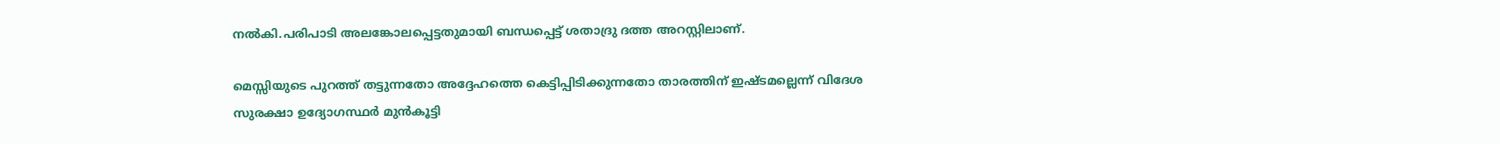നല്‍കി.പരിപാടി അലങ്കോലപ്പെട്ടതുമായി ബന്ധപ്പെട്ട് ശതാദ്രു ദത്ത അറസ്റ്റിലാണ്.

മെസ്സിയുടെ പുറത്ത് തട്ടുന്നതോ അദ്ദേഹത്തെ കെട്ടിപ്പിടിക്കുന്നതോ താരത്തിന് ഇഷ്ടമല്ലെന്ന് വിദേശ സുരക്ഷാ ഉദ്യോഗസ്ഥര്‍ മുന്‍കൂട്ടി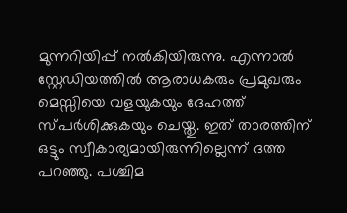മുന്നറിയിപ്പ് നല്‍കിയിരുന്നു. എന്നാല്‍ സ്റ്റേഡിയത്തില്‍ ആരാധകരും പ്രമുഖരും മെസ്സിയെ വളയുകയും ദേഹത്ത് സ്പര്‍ശിക്കുകയും ചെയ്തു. ഇത് താരത്തിന് ഒട്ടും സ്വീകാര്യമായിരുന്നില്ലെന്ന് ദത്ത പറഞ്ഞു. പശ്ചിമ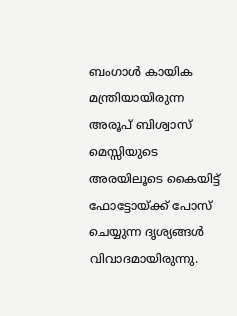ബംഗാള്‍ കായിക മന്ത്രിയായിരുന്ന അരൂപ് ബിശ്വാസ് മെസ്സിയുടെ അരയിലൂടെ കൈയിട്ട് ഫോട്ടോയ്ക്ക് പോസ് ചെയ്യുന്ന ദൃശ്യങ്ങള്‍ വിവാദമായിരുന്നു.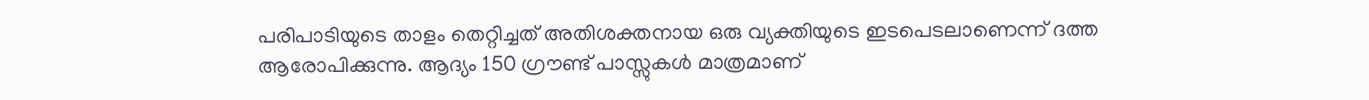പരിപാടിയുടെ താളം തെറ്റിച്ചത് അതിശക്തനായ ഒരു വ്യക്തിയുടെ ഇടപെടലാണെന്ന് ദത്ത ആരോപിക്കുന്നു. ആദ്യം 150 ഗ്രൗണ്ട് പാസ്സുകള്‍ മാത്രമാണ്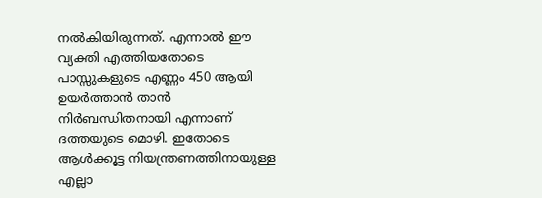നല്‍കിയിരുന്നത്. എന്നാല്‍ ഈ വ്യക്തി എത്തിയതോടെ പാസ്സുകളുടെ എണ്ണം 450 ആയി ഉയര്‍ത്താന്‍ താന്‍ നിര്‍ബന്ധിതനായി എന്നാണ് ദത്തയുടെ മൊഴി. ഇതോടെ ആള്‍ക്കൂട്ട നിയന്ത്രണത്തിനായുള്ള എല്ലാ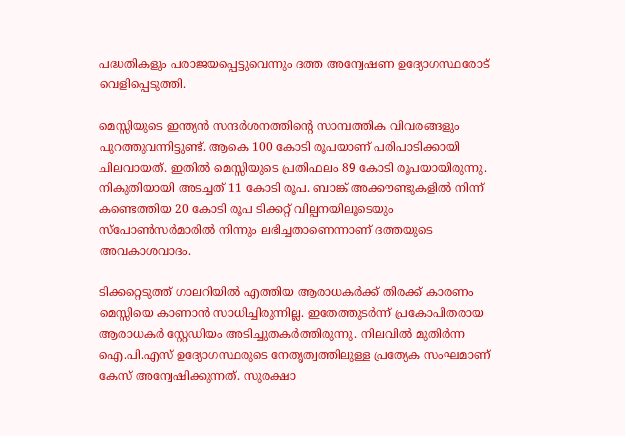പദ്ധതികളും പരാജയപ്പെട്ടുവെന്നും ദത്ത അന്വേഷണ ഉദ്യോഗസ്ഥരോട് വെളിപ്പെടുത്തി.

മെസ്സിയുടെ ഇന്ത്യന്‍ സന്ദര്‍ശനത്തിന്റെ സാമ്പത്തിക വിവരങ്ങളും പുറത്തുവന്നിട്ടുണ്ട്. ആകെ 100 കോടി രൂപയാണ് പരിപാടിക്കായി ചിലവായത്. ഇതില്‍ മെസ്സിയുടെ പ്രതിഫലം 89 കോടി രൂപയായിരുന്നു. നികുതിയായി അടച്ചത് 11 കോടി രൂപ. ബാങ്ക് അക്കൗണ്ടുകളില്‍ നിന്ന് കണ്ടെത്തിയ 20 കോടി രൂപ ടിക്കറ്റ് വില്പനയിലൂടെയും സ്‌പോണ്‍സര്‍മാരില്‍ നിന്നും ലഭിച്ചതാണെന്നാണ് ദത്തയുടെ അവകാശവാദം.

ടിക്കറ്റെടുത്ത് ഗാലറിയില്‍ എത്തിയ ആരാധകര്‍ക്ക് തിരക്ക് കാരണം മെസ്സിയെ കാണാന്‍ സാധിച്ചിരുന്നില്ല. ഇതേത്തുടര്‍ന്ന് പ്രകോപിതരായ ആരാധകര്‍ സ്റ്റേഡിയം അടിച്ചുതകര്‍ത്തിരുന്നു. നിലവില്‍ മുതിര്‍ന്ന ഐ.പി.എസ് ഉദ്യോഗസ്ഥരുടെ നേതൃത്വത്തിലുള്ള പ്രത്യേക സംഘമാണ് കേസ് അന്വേഷിക്കുന്നത്. സുരക്ഷാ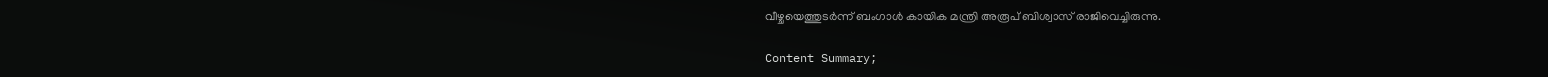വീഴ്ചയെത്തുടര്‍ന്ന് ബംഗാള്‍ കായിക മന്ത്രി അരൂപ് ബിശ്വാസ് രാജിവെച്ചിരുന്നു.

Content Summary;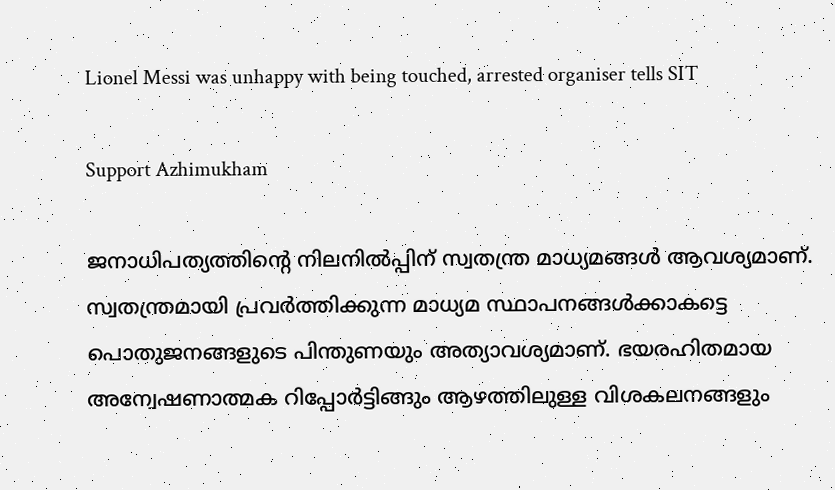Lionel Messi was unhappy with being touched, arrested organiser tells SIT

Support Azhimukham

ജനാധിപത്യത്തിന്റെ നിലനിൽപ്പിന് സ്വതന്ത്ര മാധ്യമങ്ങൾ ആവശ്യമാണ്. സ്വതന്ത്രമായി പ്രവർത്തിക്കുന്ന മാധ്യമ സ്ഥാപനങ്ങൾക്കാകട്ടെ പൊതുജനങ്ങളുടെ പിന്തുണയും അത്യാവശ്യമാണ്. ഭയരഹിതമായ അന്വേഷണാത്മക റിപ്പോർട്ടിങ്ങും ആഴത്തിലുള്ള വിശകലനങ്ങളും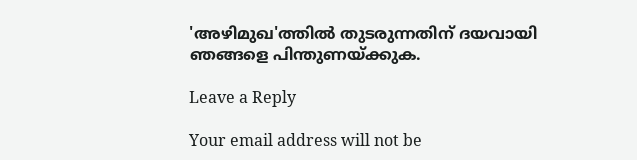'അഴിമുഖ'ത്തിൽ തുടരുന്നതിന് ദയവായി ഞങ്ങളെ പിന്തുണയ്ക്കുക.

Leave a Reply

Your email address will not be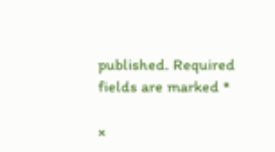published. Required fields are marked *

×